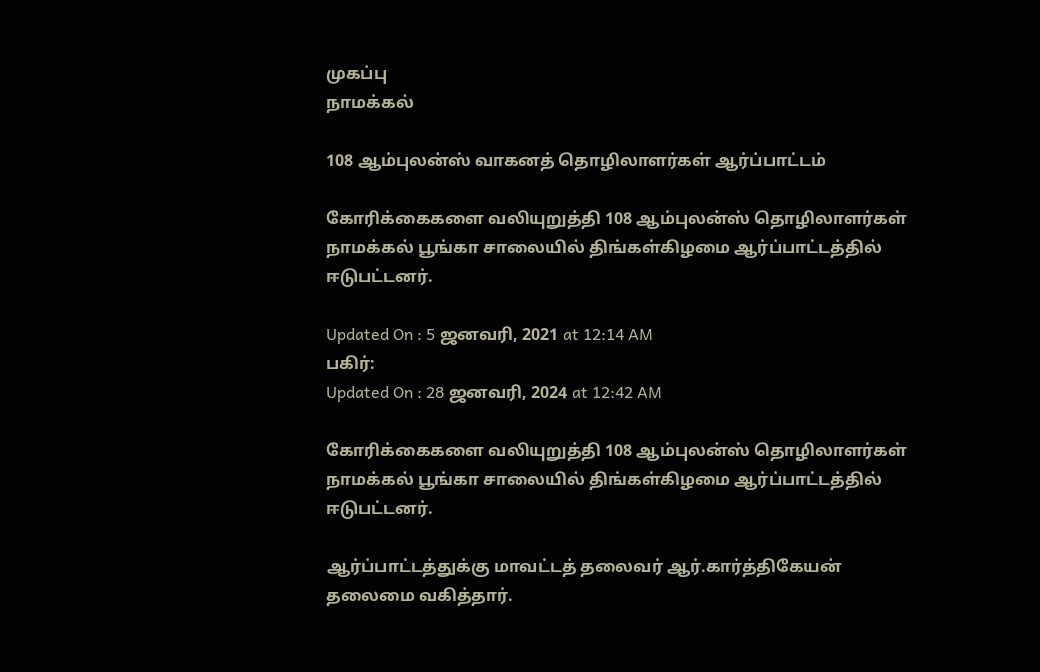முகப்பு
நாமக்கல்

108 ஆம்புலன்ஸ் வாகனத் தொழிலாளர்கள் ஆர்ப்பாட்டம்

கோரிக்கைகளை வலியுறுத்தி 108 ஆம்புலன்ஸ் தொழிலாளர்கள் நாமக்கல் பூங்கா சாலையில் திங்கள்கிழமை ஆர்ப்பாட்டத்தில் ஈடுபட்டனர்.

Updated On : 5 ஜனவரி, 2021 at 12:14 AM
பகிர்:
Updated On : 28 ஜனவரி, 2024 at 12:42 AM

கோரிக்கைகளை வலியுறுத்தி 108 ஆம்புலன்ஸ் தொழிலாளர்கள் நாமக்கல் பூங்கா சாலையில் திங்கள்கிழமை ஆர்ப்பாட்டத்தில் ஈடுபட்டனர்.

ஆர்ப்பாட்டத்துக்கு மாவட்டத் தலைவர் ஆர்.கார்த்திகேயன் தலைமை வகித்தார்.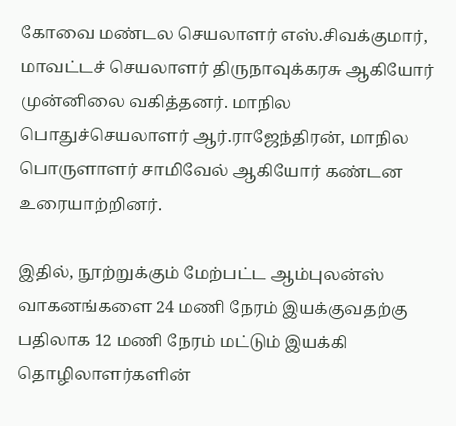கோவை மண்டல செயலாளர் எஸ்.சிவக்குமார், மாவட்டச் செயலாளர் திருநாவுக்கரசு ஆகியோர் முன்னிலை வகித்தனர். மாநில பொதுச்செயலாளர் ஆர்.ராஜேந்திரன், மாநில பொருளாளர் சாமிவேல் ஆகியோர் கண்டன உரையாற்றினர்.

இதில், நூற்றுக்கும் மேற்பட்ட ஆம்புலன்ஸ் வாகனங்களை 24 மணி நேரம் இயக்குவதற்கு பதிலாக 12 மணி நேரம் மட்டும் இயக்கி தொழிலாளர்களின்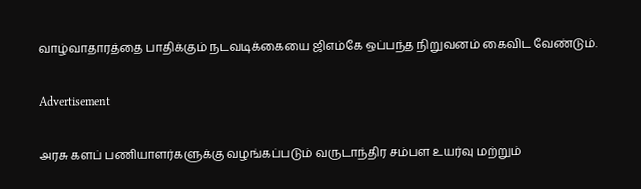வாழ்வாதாரத்தை பாதிக்கும் நடவடிக்கையை ஜிஎம்கே ஒப்பந்த நிறுவனம் கைவிட வேண்டும்.

Advertisement

அரசு களப் பணியாளர்களுக்கு வழங்கப்படும் வருடாந்திர சம்பள உயர்வு மற்றும்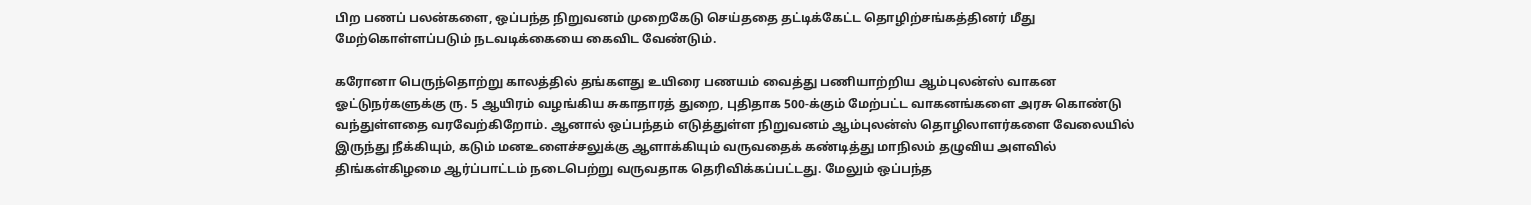பிற பணப் பலன்களை, ஒப்பந்த நிறுவனம் முறைகேடு செய்ததை தட்டிக்கேட்ட தொழிற்சங்கத்தினர் மீது மேற்கொள்ளப்படும் நடவடிக்கையை கைவிட வேண்டும்.

கரோனா பெருந்தொற்று காலத்தில் தங்களது உயிரை பணயம் வைத்து பணியாற்றிய ஆம்புலன்ஸ் வாகன ஓட்டுநர்களுக்கு ரு. 5 ஆயிரம் வழங்கிய சுகாதாரத் துறை, புதிதாக 500-க்கும் மேற்பட்ட வாகனங்களை அரசு கொண்டு வந்துள்ளதை வரவேற்கிறோம். ஆனால் ஒப்பந்தம் எடுத்துள்ள நிறுவனம் ஆம்புலன்ஸ் தொழிலாளர்களை வேலையில் இருந்து நீக்கியும், கடும் மனஉளைச்சலுக்கு ஆளாக்கியும் வருவதைக் கண்டித்து மாநிலம் தழுவிய அளவில் திங்கள்கிழமை ஆர்ப்பாட்டம் நடைபெற்று வருவதாக தெரிவிக்கப்பட்டது. மேலும் ஒப்பந்த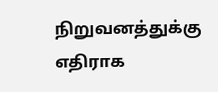நிறுவனத்துக்கு எதிராக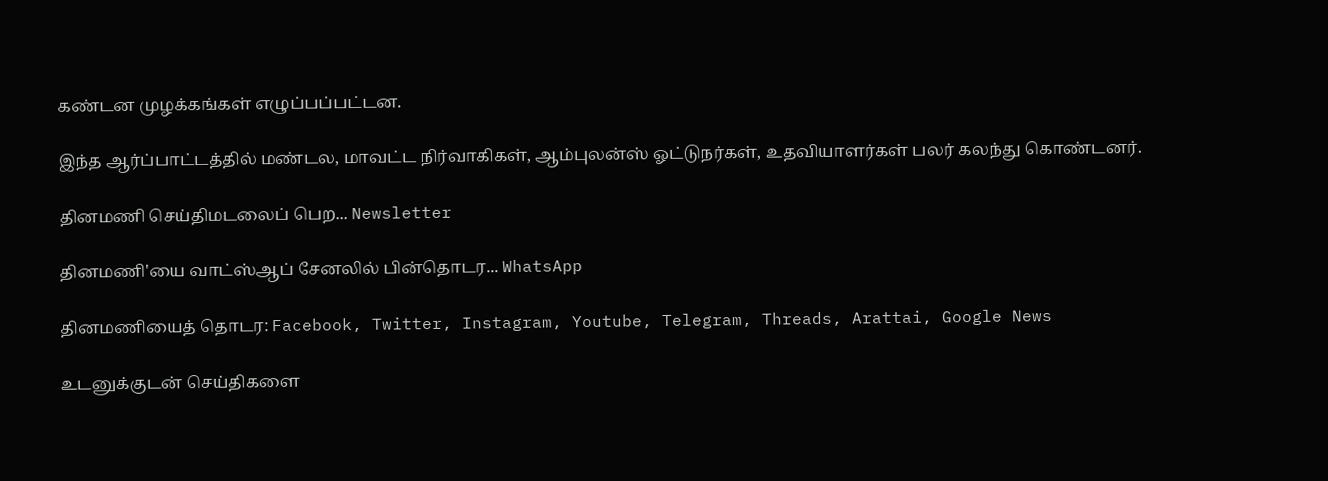கண்டன முழக்கங்கள் எழுப்பப்பட்டன.

இந்த ஆர்ப்பாட்டத்தில் மண்டல, மாவட்ட நிர்வாகிகள், ஆம்புலன்ஸ் ஓட்டுநர்கள், உதவியாளர்கள் பலர் கலந்து கொண்டனர்.

தினமணி செய்திமடலைப் பெற... Newsletter

தினமணி'யை வாட்ஸ்ஆப் சேனலில் பின்தொடர... WhatsApp

தினமணியைத் தொடர: Facebook, Twitter, Instagram, Youtube, Telegram, Threads, Arattai, Google News

உடனுக்குடன் செய்திகளை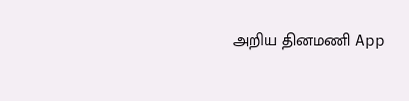அறிய தினமணி App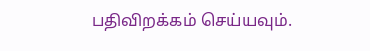பதிவிறக்கம் செய்யவும்.